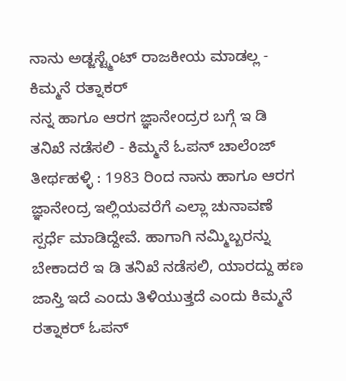ನಾನು ಅಡ್ಜಸ್ಟ್ಮೆಂಟ್ ರಾಜಕೀಯ ಮಾಡಲ್ಲ - ಕಿಮ್ಮನೆ ರತ್ನಾಕರ್
ನನ್ನ ಹಾಗೂ ಆರಗ ಜ್ಞಾನೇಂದ್ರರ ಬಗ್ಗೆ ಇ ಡಿ ತನಿಖೆ ನಡೆಸಲಿ - ಕಿಮ್ಮನೆ ಓಪನ್ ಚಾಲೆಂಜ್
ತೀರ್ಥಹಳ್ಳಿ : 1983 ರಿಂದ ನಾನು ಹಾಗೂ ಆರಗ ಜ್ಞಾನೇಂದ್ರ ಇಲ್ಲಿಯವರೆಗೆ ಎಲ್ಲಾ ಚುನಾವಣೆ ಸ್ಪರ್ಧೆ ಮಾಡಿದ್ದೇವೆ. ಹಾಗಾಗಿ ನಮ್ಮಿಬ್ಬರನ್ನು ಬೇಕಾದರೆ ಇ ಡಿ ತನಿಖೆ ನಡೆಸಲಿ, ಯಾರದ್ದು ಹಣ ಜಾಸ್ತಿ ಇದೆ ಎಂದು ತಿಳಿಯುತ್ತದೆ ಎಂದು ಕಿಮ್ಮನೆ ರತ್ನಾಕರ್ ಓಪನ್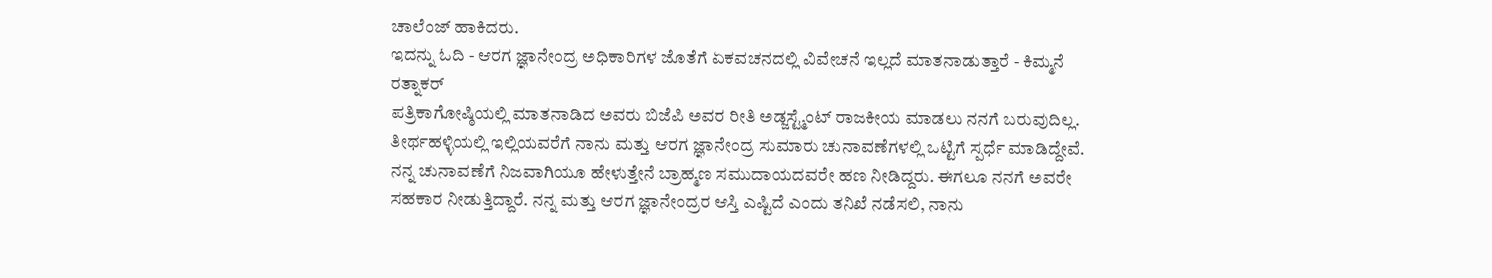ಚಾಲೆಂಜ್ ಹಾಕಿದರು.
ಇದನ್ನು ಓದಿ - ಆರಗ ಜ್ಞಾನೇಂದ್ರ ಅಧಿಕಾರಿಗಳ ಜೊತೆಗೆ ಏಕವಚನದಲ್ಲಿ ವಿವೇಚನೆ ಇಲ್ಲದೆ ಮಾತನಾಡುತ್ತಾರೆ - ಕಿಮ್ಮನೆ ರತ್ನಾಕರ್
ಪತ್ರಿಕಾಗೋಷ್ಠಿಯಲ್ಲಿ ಮಾತನಾಡಿದ ಅವರು ಬಿಜೆಪಿ ಅವರ ರೀತಿ ಅಡ್ಜಸ್ಟ್ಮೆಂಟ್ ರಾಜಕೀಯ ಮಾಡಲು ನನಗೆ ಬರುವುದಿಲ್ಲ. ತೀರ್ಥಹಳ್ಳಿಯಲ್ಲಿ ಇಲ್ಲಿಯವರೆಗೆ ನಾನು ಮತ್ತು ಆರಗ ಜ್ಞಾನೇಂದ್ರ ಸುಮಾರು ಚುನಾವಣೆಗಳಲ್ಲಿ ಒಟ್ಟಿಗೆ ಸ್ಪರ್ಧೆ ಮಾಡಿದ್ದೇವೆ. ನನ್ನ ಚುನಾವಣೆಗೆ ನಿಜವಾಗಿಯೂ ಹೇಳುತ್ತೇನೆ ಬ್ರಾಹ್ಮಣ ಸಮುದಾಯದವರೇ ಹಣ ನೀಡಿದ್ದರು. ಈಗಲೂ ನನಗೆ ಅವರೇ ಸಹಕಾರ ನೀಡುತ್ತಿದ್ದಾರೆ. ನನ್ನ ಮತ್ತು ಆರಗ ಜ್ಞಾನೇಂದ್ರರ ಆಸ್ತಿ ಎಷ್ಟಿದೆ ಎಂದು ತನಿಖೆ ನಡೆಸಲಿ, ನಾನು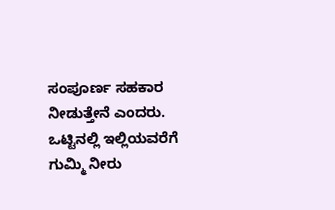ಸಂಪೂರ್ಣ ಸಹಕಾರ ನೀಡುತ್ತೇನೆ ಎಂದರು.
ಒಟ್ಟಿನಲ್ಲಿ ಇಲ್ಲಿಯವರೆಗೆ ಗುಮ್ಮಿ ನೀರು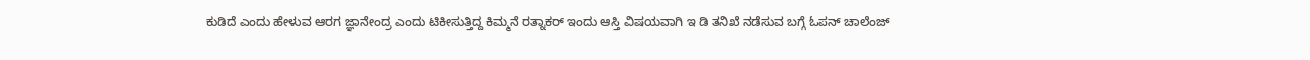ಕುಡಿದೆ ಎಂದು ಹೇಳುವ ಆರಗ ಜ್ಞಾನೇಂದ್ರ ಎಂದು ಟಿಕೀಸುತ್ತಿದ್ದ ಕಿಮ್ಮನೆ ರತ್ನಾಕರ್ ಇಂದು ಆಸ್ತಿ ವಿಷಯವಾಗಿ ಇ ಡಿ ತನಿಖೆ ನಡೆಸುವ ಬಗ್ಗೆ ಓಪನ್ ಚಾಲೆಂಜ್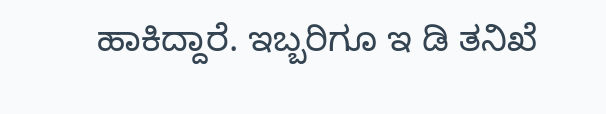ಹಾಕಿದ್ದಾರೆ. ಇಬ್ಬರಿಗೂ ಇ ಡಿ ತನಿಖೆ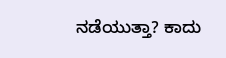ನಡೆಯುತ್ತಾ? ಕಾದು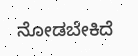ನೋಡಬೇಕಿದೆ